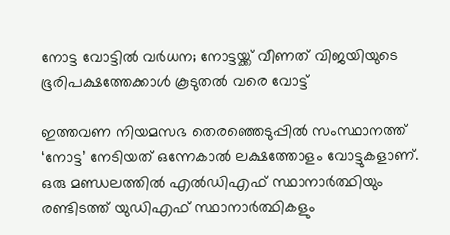നോട്ട വോട്ടില്‍ വര്‍ധന; നോട്ടയ്ക്ക് വീണത് വിജയിയുടെ ഭൂരിപക്ഷത്തേക്കാള്‍ കൂടുതല്‍ വരെ വോട്ട്

ഇത്തവണ നിയമസഭ തെരഞ്ഞെടുപ്പില്‍ സംസ്ഥാനത്ത് ‘നോട്ട’ നേടിയത് ഒന്നേകാല്‍ ലക്ഷത്തോളം വോട്ടുകളാണ്. ഒരു മണ്ഡലത്തില്‍ എല്‍ഡിഎഫ് സ്ഥാനാര്‍ത്ഥിയും രണ്ടിടത്ത് യുഡിഎഫ് സ്ഥാനാര്‍ത്ഥികളും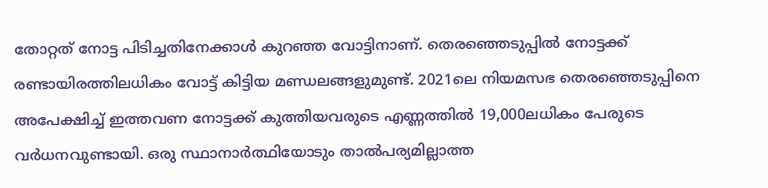തോറ്റത് നോട്ട പിടിച്ചതിനേക്കാള്‍ കുറഞ്ഞ വോട്ടിനാണ്. തെരഞ്ഞെടുപ്പില്‍ നോട്ടക്ക് രണ്ടായിരത്തിലധികം വോട്ട് കിട്ടിയ മണ്ഡലങ്ങളുമുണ്ട്. 2021ലെ നിയമസഭ തെരഞ്ഞെടുപ്പിനെ അപേക്ഷിച്ച് ഇത്തവണ നോട്ടക്ക് കുത്തിയവരുടെ എണ്ണത്തില്‍ 19,000ലധികം പേരുടെ വര്‍ധനവുണ്ടായി. ഒരു സ്ഥാനാര്‍ത്ഥിയോടും താല്‍പര്യമില്ലാത്ത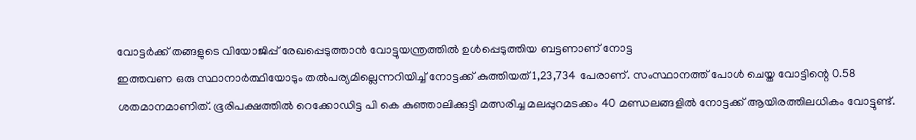വോട്ടര്‍ക്ക് തങ്ങളുടെ വിയോജിപ്പ് രേഖപ്പെടുത്താന്‍ വോട്ടുയന്ത്രത്തില്‍ ഉള്‍പ്പെടുത്തിയ ബട്ടണാണ് നോട്ട
ഇത്തവണ ഒരു സ്ഥാനാര്‍ത്ഥിയോടും തല്‍പര്യമില്ലെന്നറിയിച്ച് നോട്ടക്ക് കുത്തിയത് 1,23,734 പേരാണ്. സംസ്ഥാനത്ത് പോള്‍ ചെയ്ത വോട്ടിന്റെ 0.58 ശതമാനമാണിത്. ഭൂരിപക്ഷത്തില്‍ റെക്കോഡിട്ട പി കെ കുഞ്ഞാലിക്കുട്ടി മത്സരിച്ച മലപ്പുറമടക്കം 40 മണ്ഡലങ്ങളില്‍ നോട്ടക്ക് ആയിരത്തിലധികം വോട്ടുണ്ട്.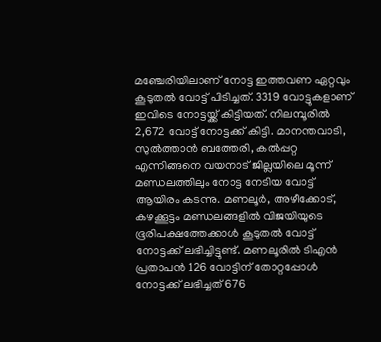മഞ്ചേരിയിലാണ് നോട്ട ഇത്തവണ ഏറ്റവും കൂടുതല്‍ വോട്ട് പിടിച്ചത്. 3319 വോട്ടുകളാണ് ഇവിടെ നോട്ടയ്ക്ക് കിട്ടിയത്. നിലമ്പൂരില്‍ 2,672 വോട്ട് നോട്ടക്ക് കിട്ടി. മാനന്തവാടി, സുല്‍ത്താന്‍ ബത്തേരി, കല്‍പ്പറ്റ എന്നിങ്ങനെ വയനാട് ജില്ലയിലെ മൂന്ന് മണ്ഡലത്തിലും നോട്ട നേടിയ വോട്ട് ആയിരം കടന്നു. മണലൂര്‍, അഴീക്കോട്, കഴക്കൂട്ടം മണ്ഡലങ്ങളില്‍ വിജയിയുടെ ഭൂരിപക്ഷത്തേക്കാള്‍ കൂടുതല്‍ വോട്ട് നോട്ടക്ക് ലഭിച്ചിട്ടുണ്ട്. മണലൂരില്‍ ടിഎന്‍ പ്രതാപന്‍ 126 വോട്ടിന് തോറ്റപ്പോള്‍ നോട്ടക്ക് ലഭിച്ചത് 676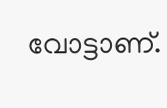വോട്ടാണ്.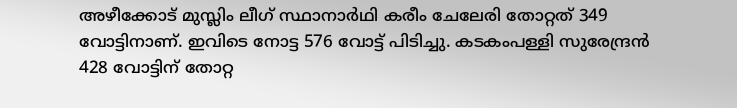അഴീക്കോട് മുസ്ലിം ലീഗ് സ്ഥാനാര്‍ഥി കരീം ചേലേരി തോറ്റത് 349 വോട്ടിനാണ്. ഇവിടെ നോട്ട 576 വോട്ട് പിടിച്ചു. കടകംപള്ളി സുരേന്ദ്രന്‍ 428 വോട്ടിന് തോറ്റ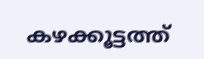കഴക്കൂട്ടത്ത്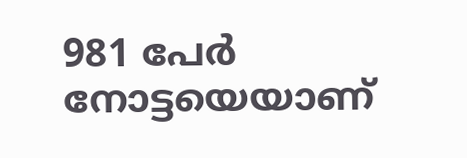981 പേര്‍ നോട്ടയെയാണ്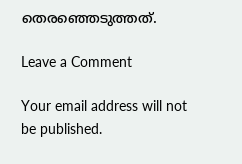തെരഞ്ഞെടുത്തത്.

Leave a Comment

Your email address will not be published.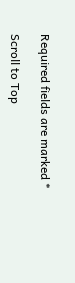Required fields are marked *

Scroll to Top